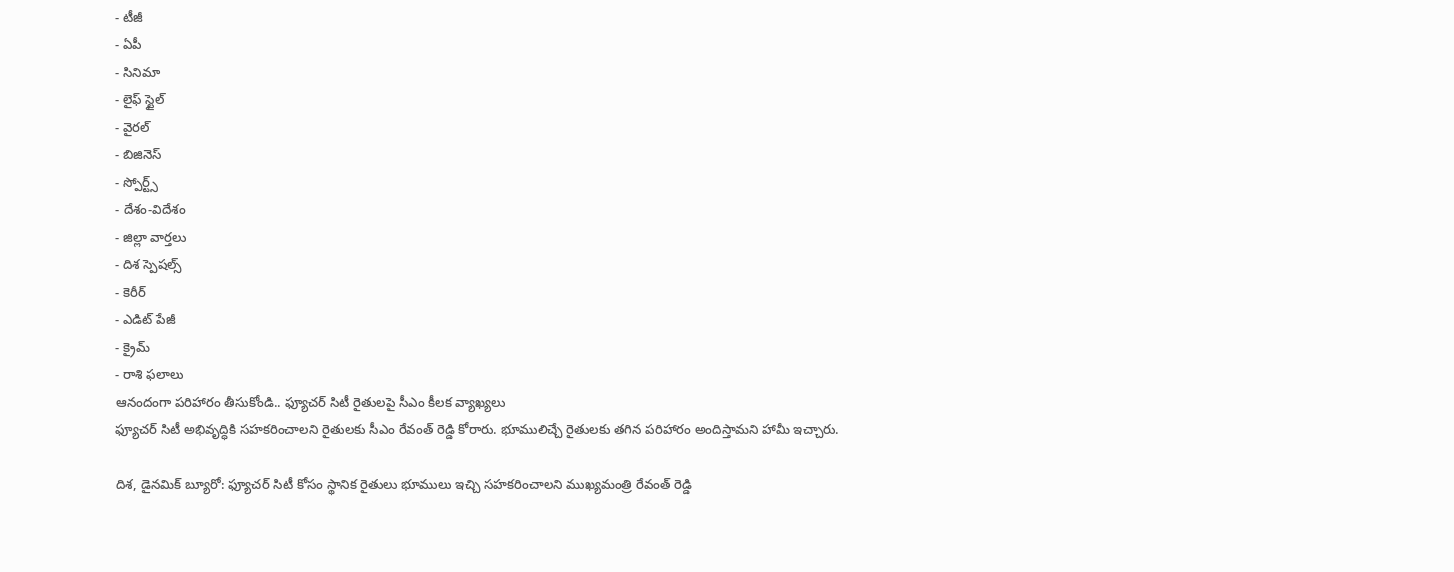- టీజీ
- ఏపీ
- సినిమా
- లైఫ్ స్టైల్
- వైరల్
- బిజినెస్
- స్పోర్ట్స్
- దేశం-విదేశం
- జిల్లా వార్తలు
- దిశ స్పెషల్స్
- కెరీర్
- ఎడిట్ పేజీ
- క్రైమ్
- రాశి ఫలాలు
ఆనందంగా పరిహారం తీసుకోండి.. ఫ్యూచర్ సిటీ రైతులపై సీఎం కీలక వ్యాఖ్యలు
ఫ్యూచర్ సిటీ అభివృద్ధికి సహకరించాలని రైతులకు సీఎం రేవంత్ రెడ్డి కోరారు. భూములిచ్చే రైతులకు తగిన పరిహారం అందిస్తామని హామీ ఇచ్చారు.

దిశ, డైనమిక్ బ్యూరో: ఫ్యూచర్ సిటీ కోసం స్థానిక రైతులు భూములు ఇచ్చి సహకరించాలని ముఖ్యమంత్రి రేవంత్ రెడ్డి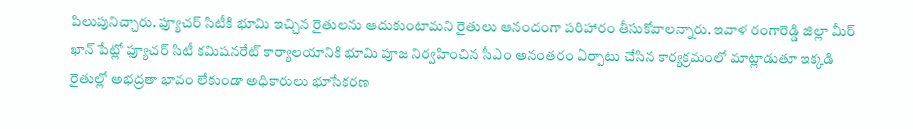పిలుపునిచ్చారు. ఫ్యూచర్ సిటీకి భూమి ఇచ్చిన రైతులను ఆదుకుంటామని రైతులు ఆనందంగా పరిహారం తీసుకోవాలన్నారు. ఇవాళ రంగారెడ్డి జిల్లా మీర్ ఖాన్ పేట్లో ఫ్యూచర్ సిటీ కమిషనరేట్ కార్యాలయానికి భూమి పూజ నిర్వహించిన సీఎం అనంతరం ఏర్పాటు చేసిన కార్యక్రమంలో మాట్లాడుతూ ఇక్కడి రైతుల్లో అభద్రతా భావం లేకుండా అధికారులు భూసేకరణ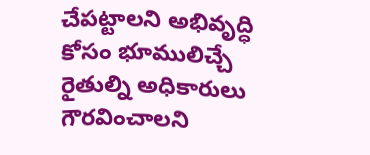చేపట్టాలని అభివృద్ధి కోసం భూములిచ్చే రైతుల్ని అధికారులు గౌరవించాలని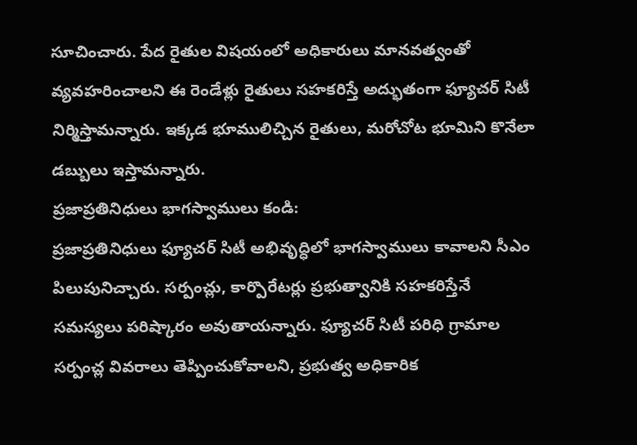సూచించారు. పేద రైతుల విషయంలో అధికారులు మానవత్వంతో వ్యవహరించాలని ఈ రెండేళ్లు రైతులు సహకరిస్తే అద్భుతంగా ఫ్యూచర్ సిటీ నిర్మిస్తామన్నారు. ఇక్కడ భూములిచ్చిన రైతులు, మరోచోట భూమిని కొనేలా డబ్బులు ఇస్తామన్నారు.
ప్రజాప్రతినిధులు భాగస్వాములు కండి:
ప్రజాప్రతినిధులు ఫ్యూచర్ సిటీ అభివృద్ధిలో భాగస్వాములు కావాలని సీఎం పిలుపునిచ్చారు. సర్పంచ్లు, కార్పొరేటర్లు ప్రభుత్వానికి సహకరిస్తేనే సమస్యలు పరిష్కారం అవుతాయన్నారు. ఫ్యూచర్ సిటీ పరిధి గ్రామాల సర్పంచ్ల వివరాలు తెప్పించుకోవాలని, ప్రభుత్వ అధికారిక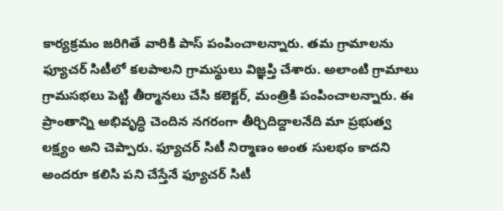కార్యక్రమం జరిగితే వారికి పాస్ పంపించాలన్నారు. తమ గ్రామాలను ఫ్యూచర్ సిటీలో కలపాలని గ్రామస్థులు విజ్ఞప్తి చేశారు. అలాంటి గ్రామాలు గ్రామసభలు పెట్టి తీర్మానలు చేసి కలెక్టర్, మంత్రికి పంపించాలన్నారు. ఈ ప్రాంతాన్ని అభివృద్ధి చెందిన నగరంగా తీర్చిదిద్దాలనేది మా ప్రభుత్వ లక్ష్యం అని చెప్పారు. ఫ్యూచర్ సిటీ నిర్మాణం అంత సులభం కాదని అందరూ కలిసి పని చేస్తేనే ఫ్యూచర్ సిటీ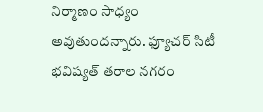నిర్మాణం సాధ్యం అవుతుందన్నారు. ఫ్యూచర్ సిటీ భవిష్యత్ తరాల నగరం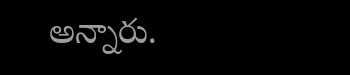అన్నారు.